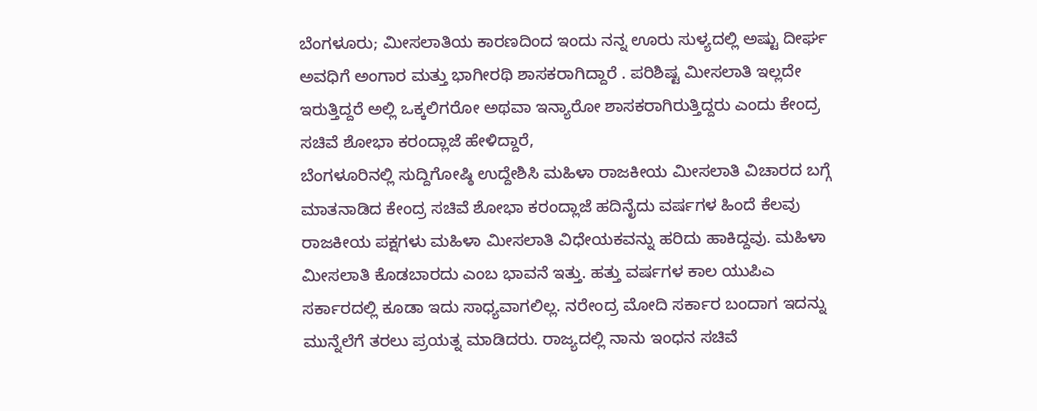ಬೆಂಗಳೂರು; ಮೀಸಲಾತಿಯ ಕಾರಣದಿಂದ ಇಂದು ನನ್ನ ಊರು ಸುಳ್ಯದಲ್ಲಿ ಅಷ್ಟು ದೀರ್ಘ ಅವಧಿಗೆ ಅಂಗಾರ ಮತ್ತು ಭಾಗೀರಥಿ ಶಾಸಕರಾಗಿದ್ದಾರೆ . ಪರಿಶಿಷ್ಟ ಮೀಸಲಾತಿ ಇಲ್ಲದೇ ಇರುತ್ತಿದ್ದರೆ ಅಲ್ಲಿ ಒಕ್ಕಲಿಗರೋ ಅಥವಾ ಇನ್ಯಾರೋ ಶಾಸಕರಾಗಿರುತ್ತಿದ್ದರು ಎಂದು ಕೇಂದ್ರ ಸಚಿವೆ ಶೋಭಾ ಕರಂದ್ಲಾಜೆ ಹೇಳಿದ್ದಾರೆ,
ಬೆಂಗಳೂರಿನಲ್ಲಿ ಸುದ್ದಿಗೋಷ್ಠಿ ಉದ್ದೇಶಿಸಿ ಮಹಿಳಾ ರಾಜಕೀಯ ಮೀಸಲಾತಿ ವಿಚಾರದ ಬಗ್ಗೆ ಮಾತನಾಡಿದ ಕೇಂದ್ರ ಸಚಿವೆ ಶೋಭಾ ಕರಂದ್ಲಾಜೆ ಹದಿನೈದು ವರ್ಷಗಳ ಹಿಂದೆ ಕೆಲವು ರಾಜಕೀಯ ಪಕ್ಷಗಳು ಮಹಿಳಾ ಮೀಸಲಾತಿ ವಿಧೇಯಕವನ್ನು ಹರಿದು ಹಾಕಿದ್ದವು. ಮಹಿಳಾ ಮೀಸಲಾತಿ ಕೊಡಬಾರದು ಎಂಬ ಭಾವನೆ ಇತ್ತು. ಹತ್ತು ವರ್ಷಗಳ ಕಾಲ ಯುಪಿಎ ಸರ್ಕಾರದಲ್ಲಿ ಕೂಡಾ ಇದು ಸಾಧ್ಯವಾಗಲಿಲ್ಲ. ನರೇಂದ್ರ ಮೋದಿ ಸರ್ಕಾರ ಬಂದಾಗ ಇದನ್ನು ಮುನ್ನೆಲೆಗೆ ತರಲು ಪ್ರಯತ್ನ ಮಾಡಿದರು. ರಾಜ್ಯದಲ್ಲಿ ನಾನು ಇಂಧನ ಸಚಿವೆ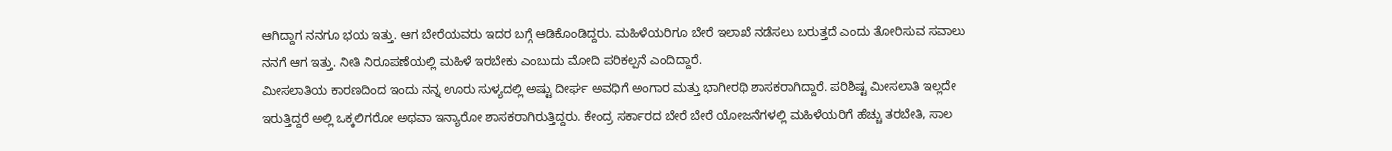ಆಗಿದ್ದಾಗ ನನಗೂ ಭಯ ಇತ್ತು. ಆಗ ಬೇರೆಯವರು ಇದರ ಬಗ್ಗೆ ಆಡಿಕೊಂಡಿದ್ದರು. ಮಹಿಳೆಯರಿಗೂ ಬೇರೆ ಇಲಾಖೆ ನಡೆಸಲು ಬರುತ್ತದೆ ಎಂದು ತೋರಿಸುವ ಸವಾಲು ನನಗೆ ಆಗ ಇತ್ತು. ನೀತಿ ನಿರೂಪಣೆಯಲ್ಲಿ ಮಹಿಳೆ ಇರಬೇಕು ಎಂಬುದು ಮೋದಿ ಪರಿಕಲ್ಪನೆ ಎಂದಿದ್ದಾರೆ.
ಮೀಸಲಾತಿಯ ಕಾರಣದಿಂದ ಇಂದು ನನ್ನ ಊರು ಸುಳ್ಯದಲ್ಲಿ ಅಷ್ಟು ದೀರ್ಘ ಅವಧಿಗೆ ಅಂಗಾರ ಮತ್ತು ಭಾಗೀರಥಿ ಶಾಸಕರಾಗಿದ್ದಾರೆ. ಪರಿಶಿಷ್ಟ ಮೀಸಲಾತಿ ಇಲ್ಲದೇ ಇರುತ್ತಿದ್ದರೆ ಅಲ್ಲಿ ಒಕ್ಕಲಿಗರೋ ಅಥವಾ ಇನ್ಯಾರೋ ಶಾಸಕರಾಗಿರುತ್ತಿದ್ದರು. ಕೇಂದ್ರ ಸರ್ಕಾರದ ಬೇರೆ ಬೇರೆ ಯೋಜನೆಗಳಲ್ಲಿ ಮಹಿಳೆಯರಿಗೆ ಹೆಚ್ಚು ತರಬೇತಿ, ಸಾಲ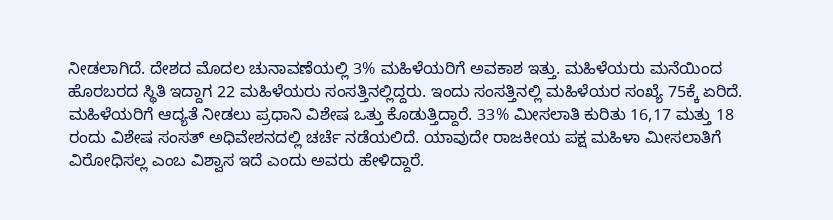ನೀಡಲಾಗಿದೆ. ದೇಶದ ಮೊದಲ ಚುನಾವಣೆಯಲ್ಲಿ 3% ಮಹಿಳೆಯರಿಗೆ ಅವಕಾಶ ಇತ್ತು. ಮಹಿಳೆಯರು ಮನೆಯಿಂದ ಹೊರಬರದ ಸ್ಥಿತಿ ಇದ್ದಾಗ 22 ಮಹಿಳೆಯರು ಸಂಸತ್ತಿನಲ್ಲಿದ್ದರು. ಇಂದು ಸಂಸತ್ತಿನಲ್ಲಿ ಮಹಿಳೆಯರ ಸಂಖ್ಯೆ 75ಕ್ಕೆ ಏರಿದೆ. ಮಹಿಳೆಯರಿಗೆ ಆದ್ಯತೆ ನೀಡಲು ಪ್ರಧಾನಿ ವಿಶೇಷ ಒತ್ತು ಕೊಡುತ್ತಿದ್ದಾರೆ. 33% ಮೀಸಲಾತಿ ಕುರಿತು 16,17 ಮತ್ತು 18 ರಂದು ವಿಶೇಷ ಸಂಸತ್ ಅಧಿವೇಶನದಲ್ಲಿ ಚರ್ಚೆ ನಡೆಯಲಿದೆ. ಯಾವುದೇ ರಾಜಕೀಯ ಪಕ್ಷ ಮಹಿಳಾ ಮೀಸಲಾತಿಗೆ ವಿರೋಧಿಸಲ್ಲ ಎಂಬ ವಿಶ್ವಾಸ ಇದೆ ಎಂದು ಅವರು ಹೇಳಿದ್ದಾರೆ.